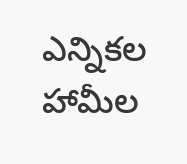ఎన్నికల హామీల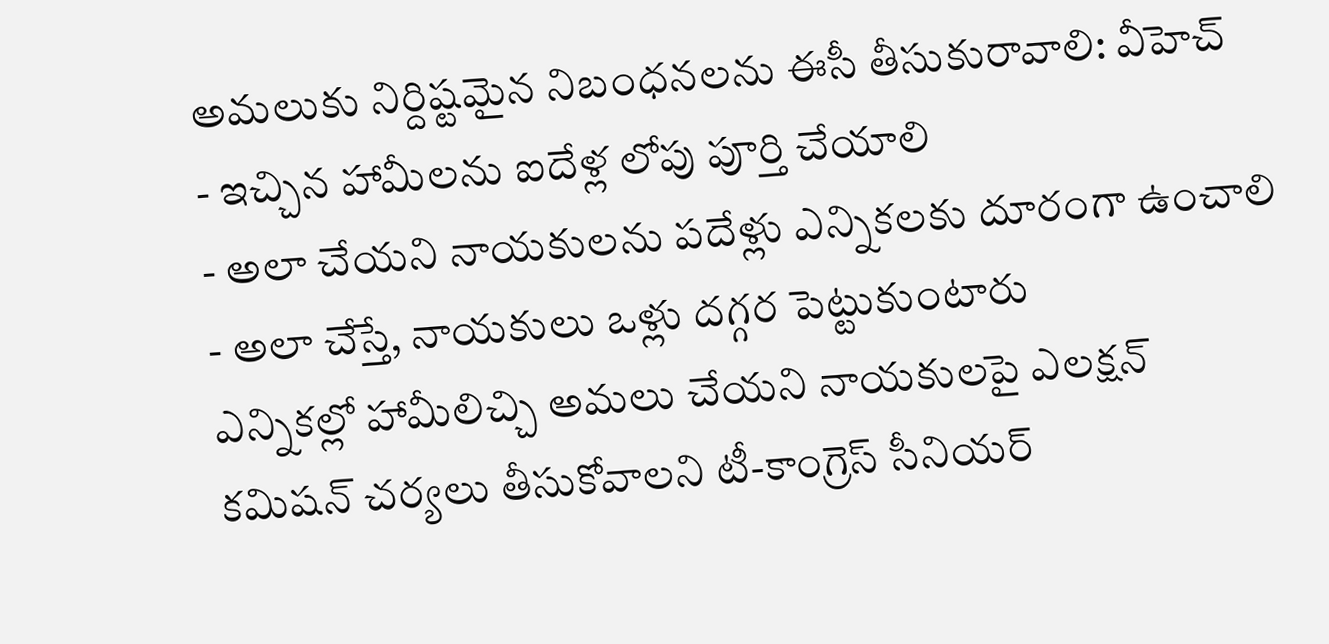అమలుకు నిర్దిష్టమైన నిబంధనలను ఈసీ తీసుకురావాలి: వీహెచ్
- ఇచ్చిన హామీలను ఐదేళ్ల లోపు పూర్తి చేయాలి
- అలా చేయని నాయకులను పదేళ్లు ఎన్నికలకు దూరంగా ఉంచాలి
- అలా చేస్తే, నాయకులు ఒళ్లు దగ్గర పెట్టుకుంటారు
ఎన్నికల్లో హామీలిచ్చి అమలు చేయని నాయకులపై ఎలక్షన్ కమిషన్ చర్యలు తీసుకోవాలని టీ-కాంగ్రెస్ సీనియర్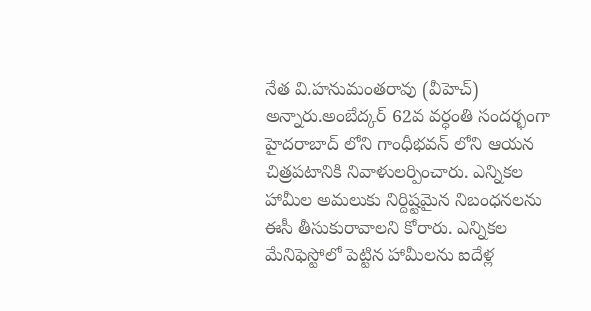నేత వి.హనుమంతరావు (వీహెచ్) అన్నారు.అంబేద్కర్ 62వ వర్ధంతి సందర్భంగా హైదరాబాద్ లోని గాంధీభవన్ లోని ఆయన చిత్రపటానికి నివాళులర్పించారు. ఎన్నికల హామీల అమలుకు నిర్దిష్టమైన నిబంధనలను ఈసీ తీసుకురావాలని కోరారు. ఎన్నికల మేనిఫెస్టోలో పెట్టిన హామీలను ఐదేళ్ల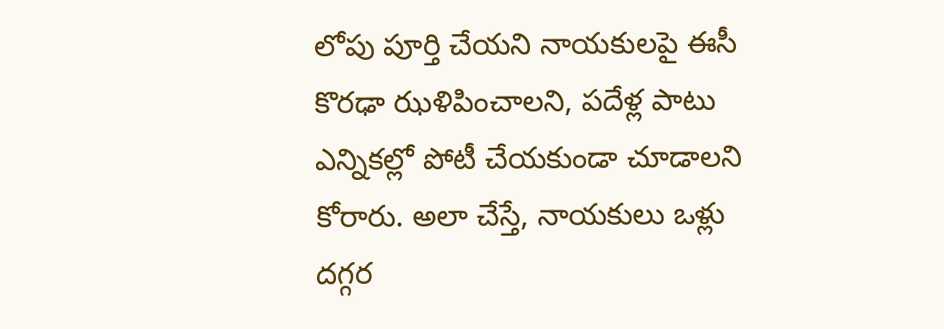లోపు పూర్తి చేయని నాయకులపై ఈసీ కొరఢా ఝళిపించాలని, పదేళ్ల పాటు ఎన్నికల్లో పోటీ చేయకుండా చూడాలని కోరారు. అలా చేస్తే, నాయకులు ఒళ్లు దగ్గర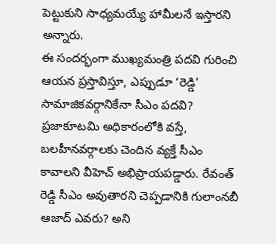పెట్టుకుని సాధ్యమయ్యే హామీలనే ఇస్తారని అన్నారు.
ఈ సందర్భంగా ముఖ్యమంత్రి పదవి గురించి ఆయన ప్రస్తావిస్తూ, ఎప్పుడూ ‘రెడ్డి’ సామాజికవర్గానికేనా సీఎం పదవి? ప్రజాకూటమి అధికారంలోకి వస్తే, బలహీనవర్గాలకు చెందిన వ్యక్తే సీఎం కావాలని వీహెచ్ అభిప్రాయపడ్డారు. రేవంత్ రెడ్డి సీఎం అవుతారని చెప్పడానికి గులాంనబీ ఆజాద్ ఎవరు? అని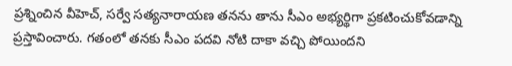ప్రశ్నించిన వీహెచ్, సర్వే సత్యనారాయణ తనను తాను సీఎం అభ్యర్థిగా ప్రకటించుకోవడాన్ని ప్రస్తావించారు. గతంలో తనకు సీఎం పదవి నోటి దాకా వచ్చి పోయిందని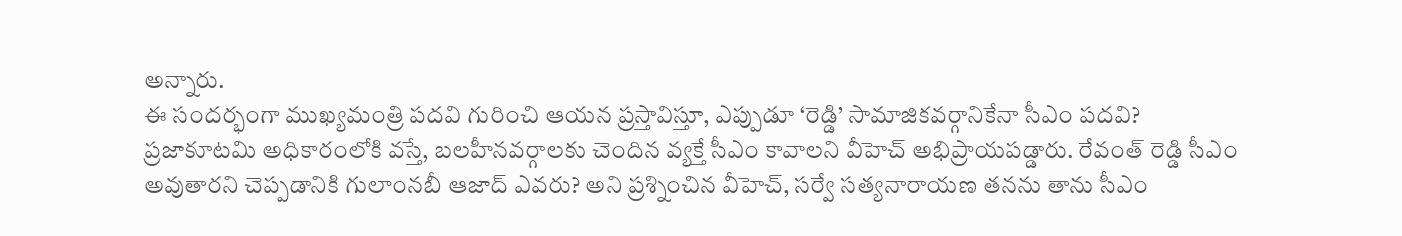అన్నారు.
ఈ సందర్భంగా ముఖ్యమంత్రి పదవి గురించి ఆయన ప్రస్తావిస్తూ, ఎప్పుడూ ‘రెడ్డి’ సామాజికవర్గానికేనా సీఎం పదవి? ప్రజాకూటమి అధికారంలోకి వస్తే, బలహీనవర్గాలకు చెందిన వ్యక్తే సీఎం కావాలని వీహెచ్ అభిప్రాయపడ్డారు. రేవంత్ రెడ్డి సీఎం అవుతారని చెప్పడానికి గులాంనబీ ఆజాద్ ఎవరు? అని ప్రశ్నించిన వీహెచ్, సర్వే సత్యనారాయణ తనను తాను సీఎం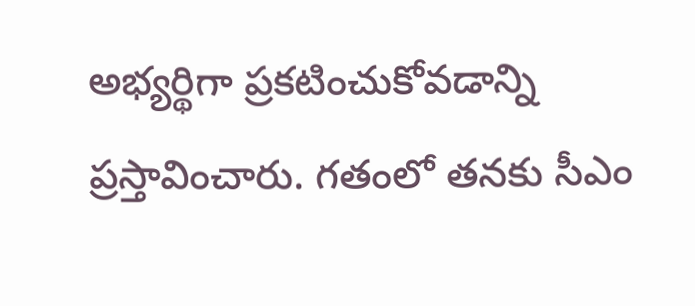అభ్యర్థిగా ప్రకటించుకోవడాన్ని ప్రస్తావించారు. గతంలో తనకు సీఎం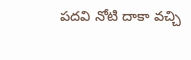పదవి నోటి దాకా వచ్చి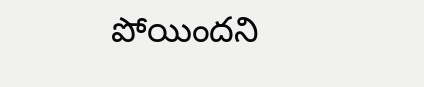పోయిందని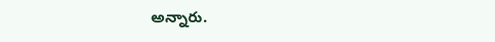అన్నారు.